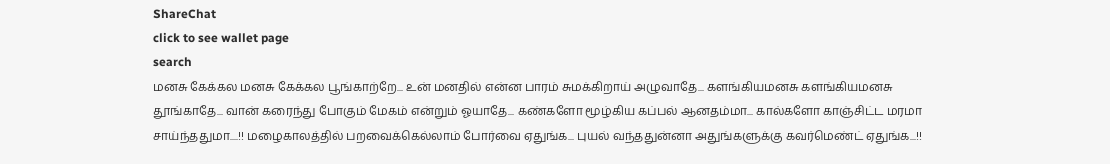ShareChat
click to see wallet page
search
மனசு கேக்கல மனசு கேக்கல பூங்காற்றே... உன் மனதில் என்ன பாரம் சுமக்கிறாய் அழுவாதே... களங்கியமனசு களங்கியமனசு தூங்காதே... வான் கரைந்து போகும் மேகம் என்றும் ஓயாதே... கண்களோ மூழ்கிய கப்பல் ஆனதம்மா... கால்களோ காஞ்சிட்ட மரமா சாய்ந்ததுமா....!! மழைகாலத்தில் பறவைக்கெல்லாம் போர்வை ஏதுங்க... புயல் வந்ததுன்னா அதுங்களுக்கு கவர்மெண்ட் ஏதுங்க...!!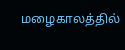மழைகாலத்தில்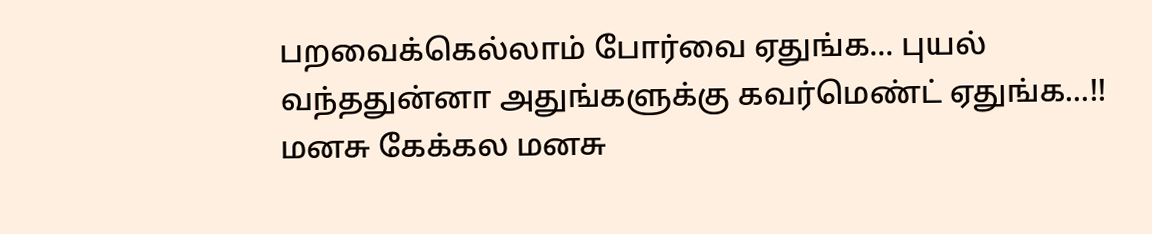பறவைக்கெல்லாம் போர்வை ஏதுங்க... புயல் வந்ததுன்னா அதுங்களுக்கு கவர்மெண்ட் ஏதுங்க...!! மனசு கேக்கல மனசு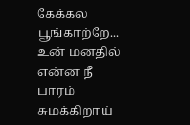கேக்கல பூங்காற்றே... உன் மனதில் என்ன நீ பாரம் சுமக்கிறாய்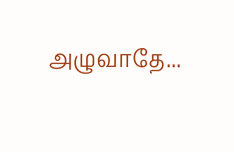அழுவாதே...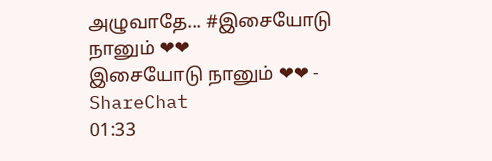அழுவாதே... #இசையோடு நானும் ❤❤
இசையோடு நானும் ❤❤ - ShareChat
01:33